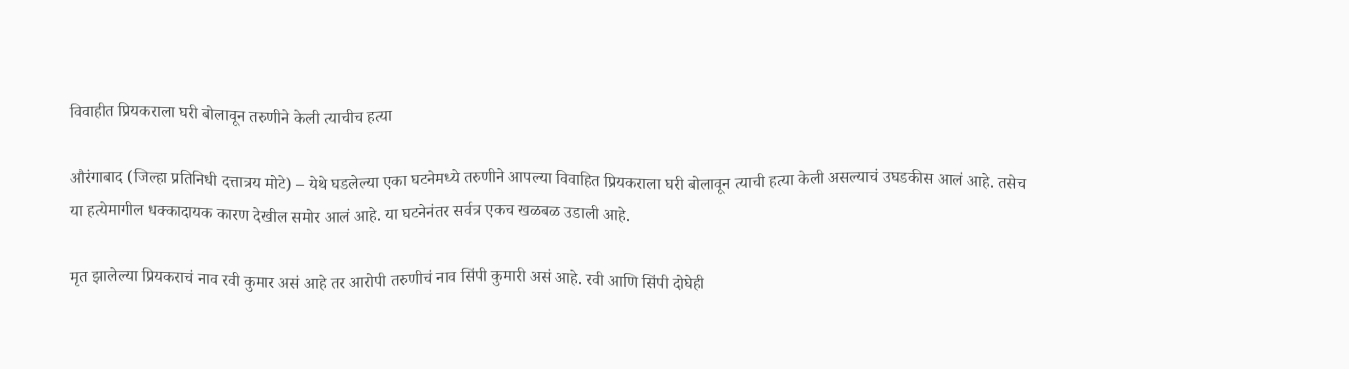विवाहीत प्रियकराला घरी बोलावून तरुणीने केली त्याचीच हत्या

औरंगाबाद (जिल्हा प्रतिनिधी दत्तात्रय मोटे) – येथे घडलेल्या एका घटनेमध्ये तरुणीने आपल्या विवाहित प्रियकराला घरी बोलावून त्याची हत्या केली असल्याचं उघडकीस आलं आहे. तसेच या हत्येमागील धक्कादायक कारण देखील समोर आलं आहे. या घटनेनंतर सर्वत्र एकच खळबळ उडाली आहे.

मृत झालेल्या प्रियकराचं नाव रवी कुमार असं आहे तर आरोपी तरुणीचं नाव सिंपी कुमारी असं आहे. रवी आणि सिंपी दोघेही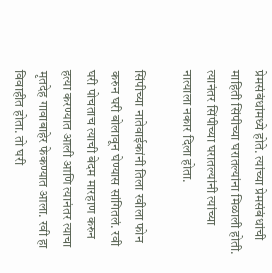प्रेमसंबंधांमध्ये होते. त्यांच्या प्रेमसंबंधांची माहिती सिंपीच्या घरातल्यांना मिळाली होती. त्यानंतर सिंपीच्या घरातल्यांनी त्यांच्या नात्याला नकार दिला होता.

सिंपीच्या नातेवाईकांनी तिला रवीला फोन करुन घरी बोलावून घेण्यास सांगितलं. रवी घरी पोचताच त्याची बेदम मारहाण करुन हत्या करण्यात आली आणि त्यानंतर त्याचा मृतदेह गावाबाहेर फेकण्यात आला. रवी हा विवाहीत होता. तो घरी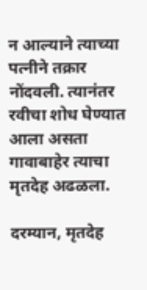न आल्याने त्याच्या पत्नीने तक्रार नोंदवली. त्यानंतर रवीचा शोध घेण्यात आला असता गावाबाहेर त्याचा मृतदेह अढळला.

दरम्यान, मृतदेह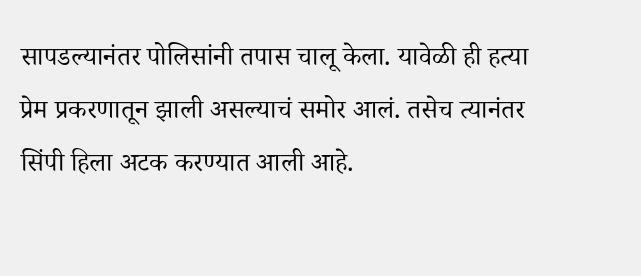सापडल्यानंतर पोलिसांनी तपास चालू केला. यावेळी ही हत्या प्रेम प्रकरणातून झाली असल्याचं समोर आलं. तसेच त्यानंतर सिंपी हिला अटक करण्यात आली आहे.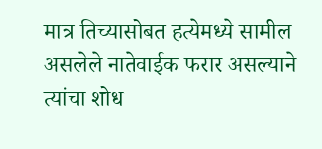मात्र तिच्यासोबत हत्येमध्ये सामील असलेले नातेवाईक फरार असल्याने त्यांचा शोध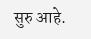सुरु आहे.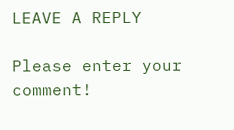LEAVE A REPLY

Please enter your comment!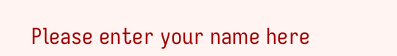Please enter your name here